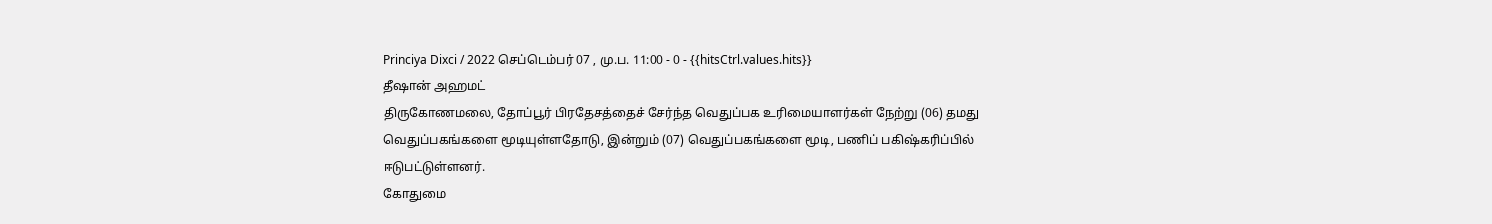Princiya Dixci / 2022 செப்டெம்பர் 07 , மு.ப. 11:00 - 0 - {{hitsCtrl.values.hits}}
தீஷான் அஹமட்
திருகோணமலை, தோப்பூர் பிரதேசத்தைச் சேர்ந்த வெதுப்பக உரிமையாளர்கள் நேற்று (06) தமது வெதுப்பகங்களை மூடியுள்ளதோடு, இன்றும் (07) வெதுப்பகங்களை மூடி, பணிப் பகிஷ்கரிப்பில் ஈடுபட்டுள்ளனர்.
கோதுமை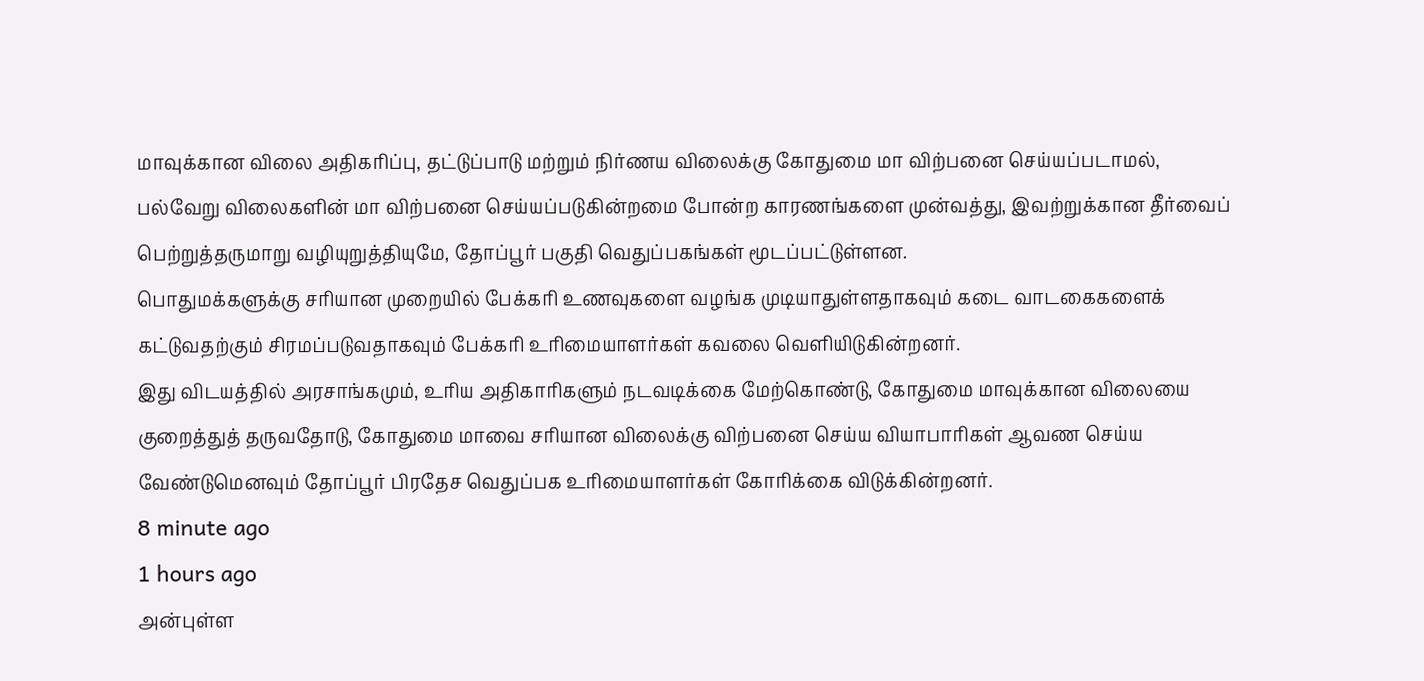மாவுக்கான விலை அதிகரிப்பு, தட்டுப்பாடு மற்றும் நிர்ணய விலைக்கு கோதுமை மா விற்பனை செய்யப்படாமல், பல்வேறு விலைகளின் மா விற்பனை செய்யப்படுகின்றமை போன்ற காரணங்களை முன்வத்து, இவற்றுக்கான தீர்வைப் பெற்றுத்தருமாறு வழியுறுத்தியுமே, தோப்பூர் பகுதி வெதுப்பகங்கள் மூடப்பட்டுள்ளன.
பொதுமக்களுக்கு சரியான முறையில் பேக்கரி உணவுகளை வழங்க முடியாதுள்ளதாகவும் கடை வாடகைகளைக் கட்டுவதற்கும் சிரமப்படுவதாகவும் பேக்கரி உரிமையாளர்கள் கவலை வெளியிடுகின்றனர்.
இது விடயத்தில் அரசாங்கமும், உரிய அதிகாரிகளும் நடவடிக்கை மேற்கொண்டு, கோதுமை மாவுக்கான விலையை குறைத்துத் தருவதோடு, கோதுமை மாவை சரியான விலைக்கு விற்பனை செய்ய வியாபாரிகள் ஆவண செய்ய வேண்டுமெனவும் தோப்பூர் பிரதேச வெதுப்பக உரிமையாளர்கள் கோரிக்கை விடுக்கின்றனர்.
8 minute ago
1 hours ago
அன்புள்ள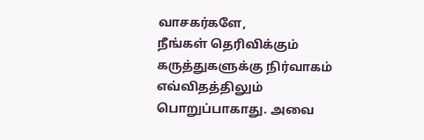வாசகர்களே,
நீங்கள் தெரிவிக்கும் கருத்துகளுக்கு நிர்வாகம் எவ்விதத்திலும் பொறுப்பாகாது. அவை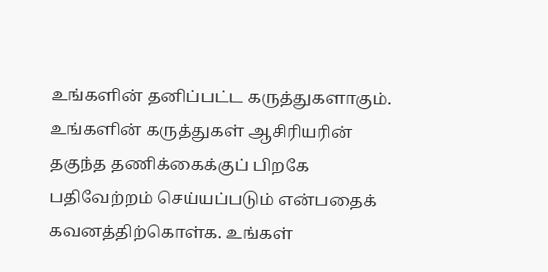உங்களின் தனிப்பட்ட கருத்துகளாகும். உங்களின் கருத்துகள் ஆசிரியரின் தகுந்த தணிக்கைக்குப் பிறகே பதிவேற்றம் செய்யப்படும் என்பதைக் கவனத்திற்கொள்க. உங்கள்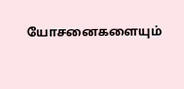யோசனைகளையும்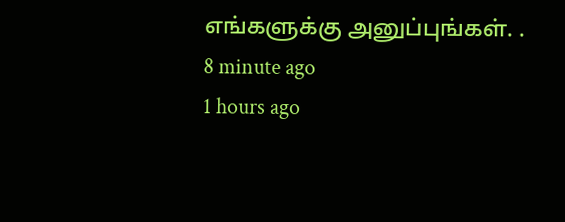எங்களுக்கு அனுப்புங்கள். .
8 minute ago
1 hours ago